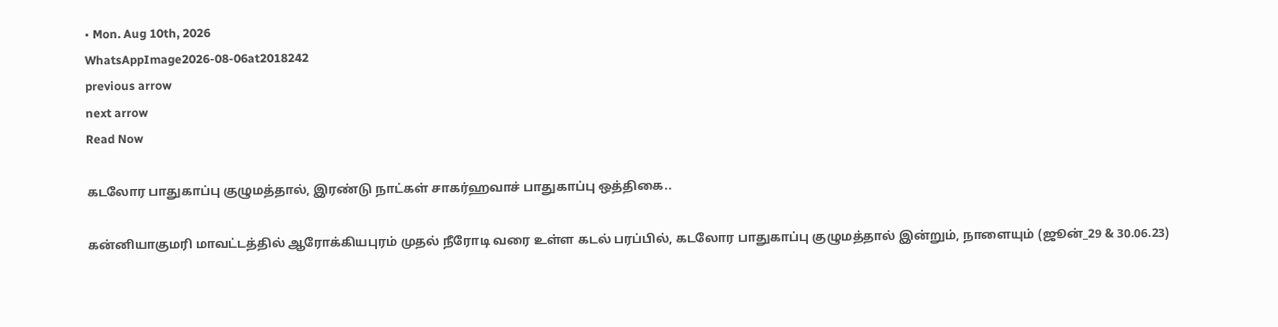• Mon. Aug 10th, 2026
WhatsAppImage2026-08-06at2018242
previous arrow
next arrow
Read Now

கடலோர பாதுகாப்பு குழுமத்தால், இரண்டு நாட்கள் சாகர்ஹவாச் பாதுகாப்பு ஒத்திகை..

கன்னியாகுமரி மாவட்டத்தில் ஆரோக்கியபுரம் முதல் நீரோடி வரை உள்ள கடல் பரப்பில், கடலோர பாதுகாப்பு குழுமத்தால் இன்றும், நாளையும் (ஜூன்_29 & 30.06.23)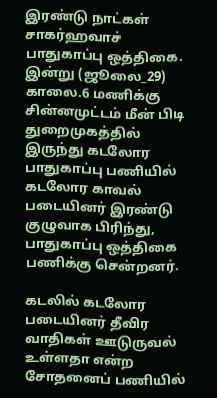இரண்டு நாட்கள் சாகர்ஹவாச் பாதுகாப்பு ஒத்திகை. இன்று (ஜூலை_29) காலை.6 மணிக்கு சின்னமுட்டம் மீன் பிடி துறைமுகத்தில் இருந்து கடலோர பாதுகாப்பு பணியில் கடலோர காவல் படையினர் இரண்டு குழுவாக பிரிந்து, பாதுகாப்பு ஒத்திகை பணிக்கு சென்றனர்.

கடலில் கடலோர படையினர் தீவிர வாதிகள் ஊடுருவல் உள்ளதா என்ற சோதனைப் பணியில்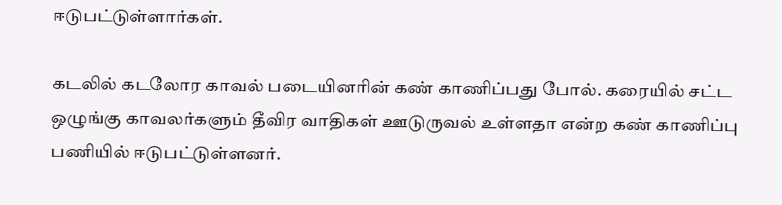ஈடுபட்டுள்ளார்கள்.

கடலில் கடலோர காவல் படையினரின் கண் காணிப்பது போல். கரையில் சட்ட ஒழுங்கு காவலர்களும் தீவிர வாதிகள் ஊடுருவல் உள்ளதா என்ற கண் காணிப்பு பணியில் ஈடுபட்டுள்ளனர்.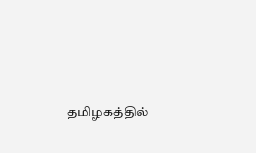தமிழகத்தில்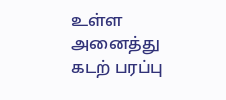உள்ள அனைத்து கடற் பரப்பு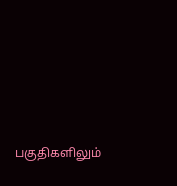பகுதிகளிலும்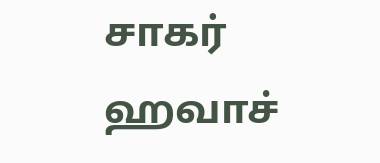சாகர் ஹவாச்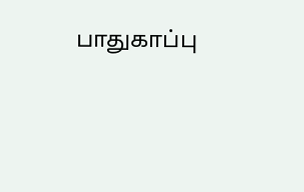பாதுகாப்பு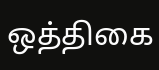ஒத்திகை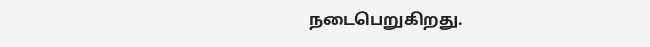நடைபெறுகிறது.